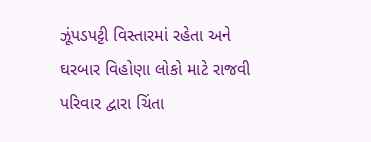ઝૂંપડપટ્ટી વિસ્તારમાં રહેતા અને ઘરબાર વિહોણા લોકો માટે રાજવી પરિવાર દ્વારા ચિંતા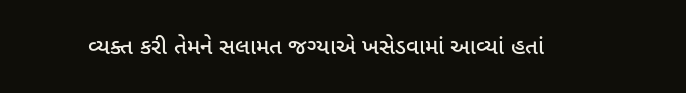વ્યક્ત કરી તેમને સલામત જગ્યાએ ખસેડવામાં આવ્યાં હતાં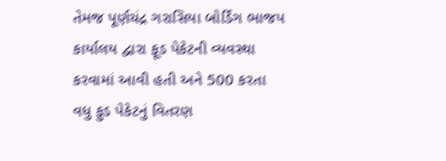તેમજ પૂર્ણચંદ્ર ગરાસિયા બોર્ડિંગ ભાજપ કાર્યાલય દ્વારા ફૂડ પેકેટની વ્યવસ્થા કરવામાં આવી હતી અને 500 કરતા વધુ ફુડ પેકેટનું વિતરણ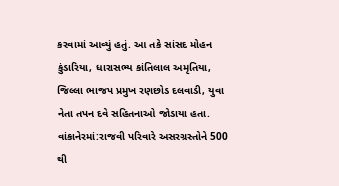કરવામાં આવ્યું હતું. આ તકે સાંસદ મોહન કુંડારિયા, ધારાસભ્ય કાંતિલાલ અમૃતિયા, જિલ્લા ભાજપ પ્રમુખ રણછોડ દલવાડી, યુવા નેતા તપન દવે સહિતનાઓ જોડાયા હતા.
વાંકાનેરમાં:રાજવી પરિવારે અસરગ્રસ્તોને 500 થી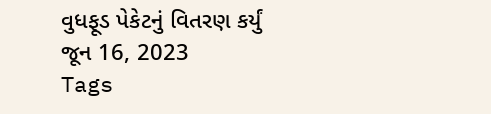વુધફૂડ પેકેટનું વિતરણ કર્યું
જૂન 16, 2023
Tags